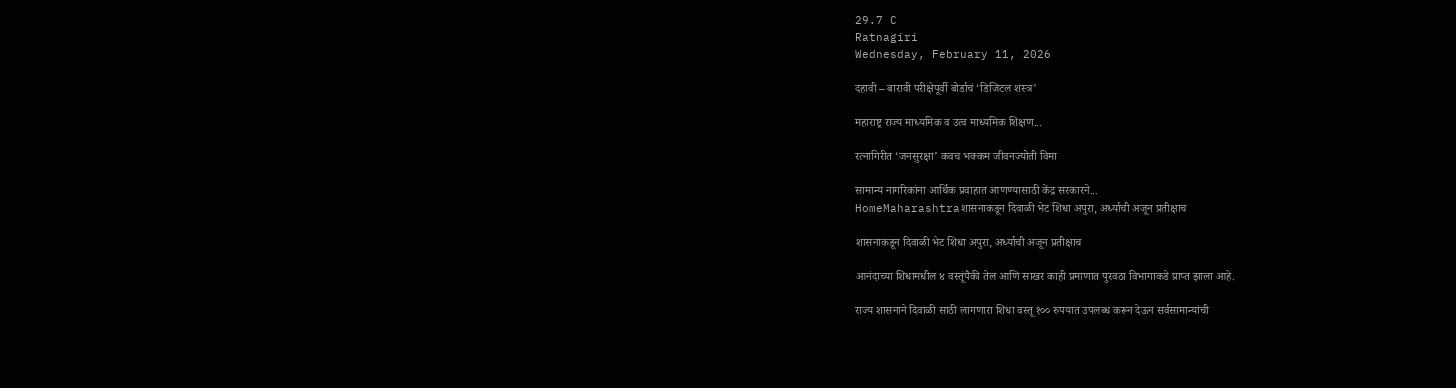29.7 C
Ratnagiri
Wednesday, February 11, 2026

दहावी – बारावी परीक्षेपूर्वी बोर्डाचं ‘डिजिटल शस्त्र’

महाराष्ट्र राज्य माध्यमिक व उत्व माध्यमिक शिक्षण...

रत्नागिरीत ‘जनसुरक्षा’ कवच भक्कम जीवनज्योती विमा

सामान्य नागरिकांना आर्थिक प्रवाहात आणण्यासाठी केंद्र सरकारने...
HomeMaharashtraशासनाकडून दिवाळी भेट शिधा अपुरा, अर्ध्याची अजून प्रतीक्षाच

शासनाकडून दिवाळी भेट शिधा अपुरा, अर्ध्याची अजून प्रतीक्षाच

आनंदाच्या शिधामधील ४ वस्तूंपैकी तेल आणि साखर काही प्रमाणात पुरवठा विभागाकडे प्राप्त झाला आहे.

राज्य शासनाने दिवाळी साठी लागणारा शिधा वस्तू १०० रुपयात उपलब्ध करून देऊन सर्वसामान्यांची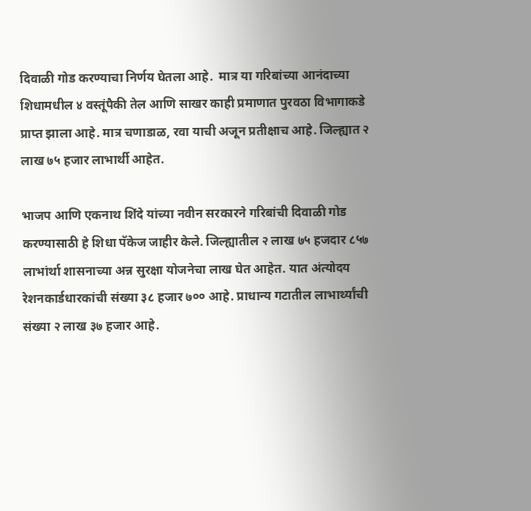दिवाळी गोड करण्याचा निर्णय घेतला आहे.  मात्र या गरिबांच्या आनंदाच्या शिधामधील ४ वस्तूंपैकी तेल आणि साखर काही प्रमाणात पुरवठा विभागाकडे प्राप्त झाला आहे. मात्र चणाडाळ, रवा याची अजून प्रतीक्षाच आहे. जिल्ह्यात २ लाख ७५ हजार लाभार्थी आहेत.

भाजप आणि एकनाथ शिंदे यांच्या नवीन सरकारने गरिबांची दिवाळी गोड करण्यासाठी हे शिधा पॅकेज जाहीर केले. जिल्ह्यातील २ लाख ७५ हजदार ८५७ लाभांर्था शासनाच्या अन्न सुरक्षा योजनेचा लाख घेत आहेत. यात अंत्योदय रेशनकार्डधारकांची संख्या ३८ हजार ७०० आहे. प्राधान्य गटातील लाभार्थ्यांची संख्या २ लाख ३७ हजार आहे.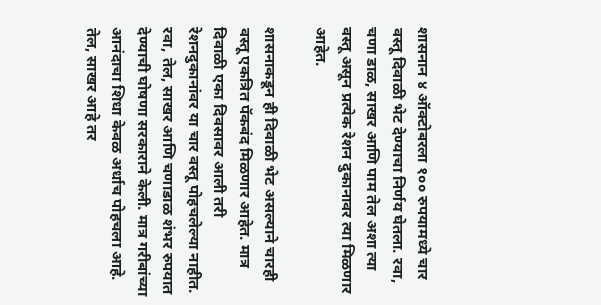शासनान ४ ऑक्टोबरला १०० रुपयामध्ये चार वस्तू दिवाळी भेट देण्याचा निर्णय घेतला. रवा, चणा डाळ, साखर आणि पाम तेल अशा त्या वस्तू असून प्रत्येक रेशन दुकानावर त्या मिळणार आहेत.

शासनाकडून ही दिवाळी भेट असल्याने चारही वस्तू एकत्रित पॅकबंद मिळणार आहेत. मात्र दिवाळी एका दिवसावर आली तरी रेशनदुकानांवर या चार वस्तू पोहचलेल्या नाहीत. रवा, तेल, साखर आणि चणाडाळ शंभर रुपयात देण्याची घोषणा सरकाराने केली. मात्र गरीबांच्या आनंदाचा शिधा केवळ अर्धाच पोहचला आहे. तेल, साखर आहे तर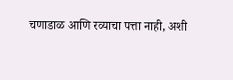चणाडाळ आणि रव्याचा पत्ता नाही, अशी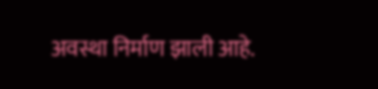अवस्था निर्माण झाली आहे.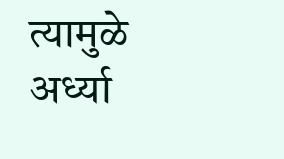त्यामुळे अर्ध्या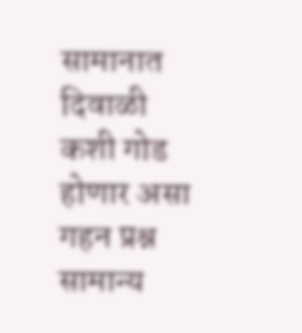सामानात दिवाळी कशी गोड होणार असा गहन प्रश्न सामान्य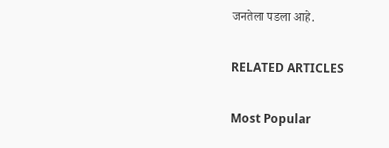जनतेला पडला आहे.

RELATED ARTICLES

Most Popular